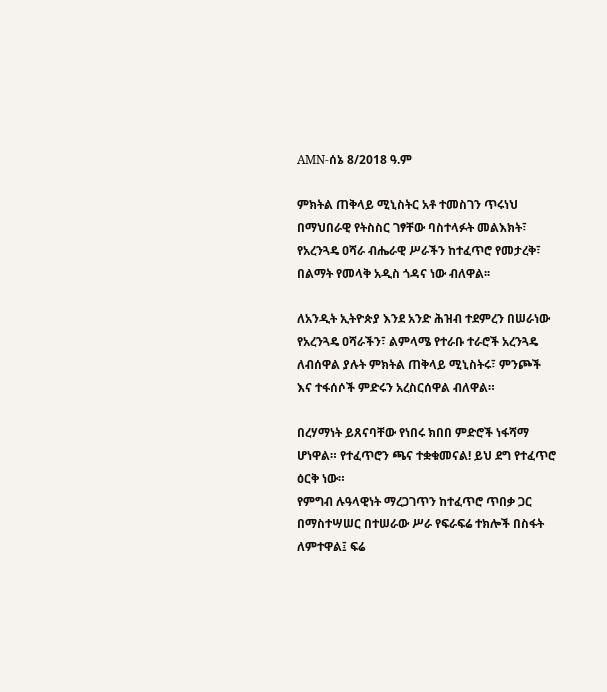AMN-ሰኔ 8/2018 ዓ.ም

ምክትል ጠቅላይ ሚኒስትር አቶ ተመስገን ጥሩነህ በማህበራዊ የትስስር ገፃቸው ባስተላፉት መልእክት፣ የአረንጓዴ ዐሻራ ብሔራዊ ሥራችን ከተፈጥሮ የመታረቅ፣ በልማት የመላቅ አዲስ ጎዳና ነው ብለዋል፡፡

ለአንዲት ኢትዮጵያ እንደ አንድ ሕዝብ ተደምረን በሠራነው የአረንጓዴ ዐሻራችን፣ ልምላሜ የተራቡ ተራሮች አረንጓዴ ለብሰዋል ያሉት ምክትል ጠቅላይ ሚኒስትሩ፣ ምንጮች እና ተፋሰሶች ምድሩን አረስርሰዋል ብለዋል።

በረሃማነት ይጸናባቸው የነበሩ ክበበ ምድሮች ነፋሻማ ሆነዋል። የተፈጥሮን ጫና ተቋቁመናል! ይህ ደግ የተፈጥሮ ዕርቅ ነው።
የምግብ ሉዓላዊነት ማረጋገጥን ከተፈጥሮ ጥበቃ ጋር በማስተሣሠር በተሠራው ሥራ የፍራፍሬ ተክሎች በስፋት ለምተዋል፤ ፍሬ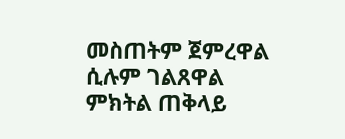መስጠትም ጀምረዋል ሲሉም ገልጸዋል ምክትል ጠቅላይ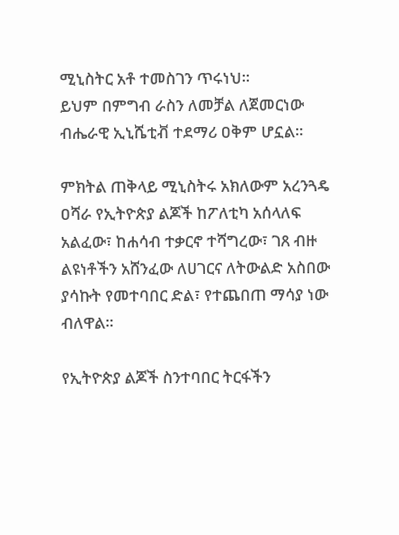ሚኒስትር አቶ ተመስገን ጥሩነህ።
ይህም በምግብ ራስን ለመቻል ለጀመርነው ብሔራዊ ኢኒሼቲቭ ተደማሪ ዐቅም ሆኗል።

ምክትል ጠቅላይ ሚኒስትሩ አክለውም አረንጓዴ ዐሻራ የኢትዮጵያ ልጆች ከፖለቲካ አሰላለፍ አልፈው፣ ከሐሳብ ተቃርኖ ተሻግረው፣ ገጸ ብዙ ልዩነቶችን አሸንፈው ለሀገርና ለትውልድ አስበው ያሳኩት የመተባበር ድል፣ የተጨበጠ ማሳያ ነው ብለዋል።

የኢትዮጵያ ልጆች ስንተባበር ትርፋችን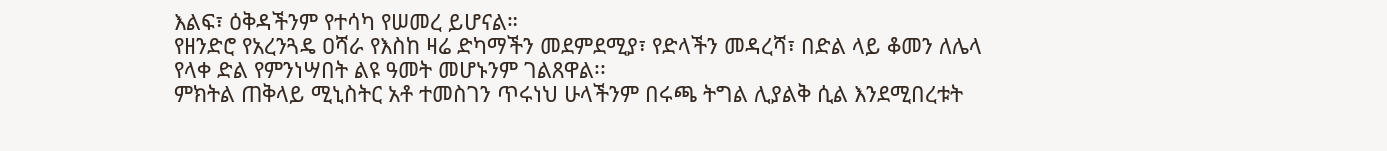እልፍ፣ ዕቅዳችንም የተሳካ የሠመረ ይሆናል።
የዘንድሮ የአረንጓዴ ዐሻራ የእስከ ዛሬ ድካማችን መደምደሚያ፣ የድላችን መዳረሻ፣ በድል ላይ ቆመን ለሌላ የላቀ ድል የምንነሣበት ልዩ ዓመት መሆኑንም ገልጸዋል፡፡
ምክትል ጠቅላይ ሚኒስትር አቶ ተመስገን ጥሩነህ ሁላችንም በሩጫ ትግል ሊያልቅ ሲል እንደሚበረቱት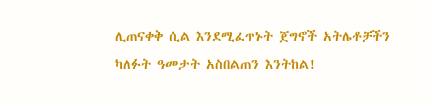ሊጠናቀቅ ሲል እንደሚፈጥኑት ጀግኖች አትሌቶቻችን ካለፉት ዓመታት አስበልጠን እንትከል!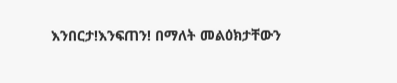እንበርታ!እንፍጠን! በማለት መልዕክታቸውን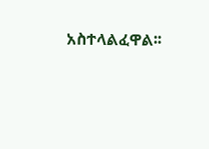አስተላልፈዋል፡፡